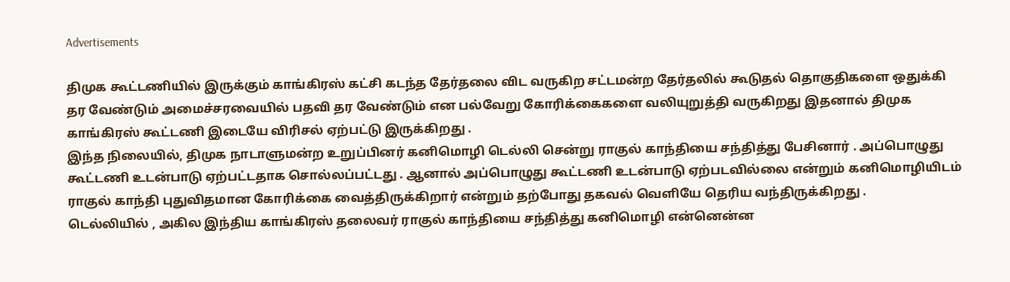Advertisements

திமுக கூட்டணியில் இருக்கும் காங்கிரஸ் கட்சி கடந்த தேர்தலை விட வருகிற சட்டமன்ற தேர்தலில் கூடுதல் தொகுதிகளை ஒதுக்கி தர வேண்டும் அமைச்சரவையில் பதவி தர வேண்டும் என பல்வேறு கோரிக்கைகளை வலியுறுத்தி வருகிறது இதனால் திமுக காங்கிரஸ் கூட்டணி இடையே விரிசல் ஏற்பட்டு இருக்கிறது .
இந்த நிலையில், திமுக நாடாளுமன்ற உறுப்பினர் கனிமொழி டெல்லி சென்று ராகுல் காந்தியை சந்தித்து பேசினார் . அப்பொழுது கூட்டணி உடன்பாடு ஏற்பட்டதாக சொல்லப்பட்டது . ஆனால் அப்பொழுது கூட்டணி உடன்பாடு ஏற்படவில்லை என்றும் கனிமொழியிடம் ராகுல் காந்தி புதுவிதமான கோரிக்கை வைத்திருக்கிறார் என்றும் தற்போது தகவல் வெளியே தெரிய வந்திருக்கிறது .
டெல்லியில் , அகில இந்திய காங்கிரஸ் தலைவர் ராகுல் காந்தியை சந்தித்து கனிமொழி என்னென்ன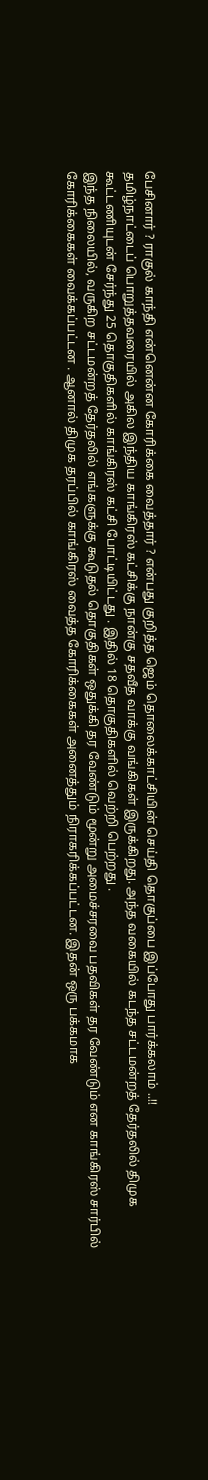பேசினார் ? ராகுல் காந்தி என்னென்ன கோரிக்கை வைத்தார் ? என்பது குறித்த ஜெம் தொலைக்காட்சியின் செய்தி தொகுப்பை இப்போது பார்க்கலாம் ..!!
தமிழ்நாட்டைப் பொறுத்தவரையில் அகில இந்திய காங்கிரஸ் கட்சிக்கு நான்கு சதவீத வாக்கு வங்கிகள் இருக்கிறது. அந்த வகையில் கடந்த சட்டமன்றத் தேர்தலில் திமுக கூட்டணியுடன் சேர்ந்து 25 தொகுதிகளில் காங்கிரஸ் கட்சி போட்டியிட்டது . இதில் 18 தொகுதிகளில் வெற்றி பெற்றது .
இந்த நிலையில், வருகிற சட்டமன்றத் தேர்தலில் எங்களுக்கு கூடுதல் தொகுதிகள் ஒதுக்கி தர வேண்டும் மூன்று அமைச்சரவை பதவிகள் தர வேண்டும் என காங்கிரஸ் சார்பில் கோரிக்கைகள் வைக்கப்பட்டன . ஆனால் திமுக தரப்பில் காங்கிரஸ் வைத்த கோரிக்கைகள் அனைத்தும் நிராகரிக்கப்பட்டன. இதன் ஒரு பக்கமாக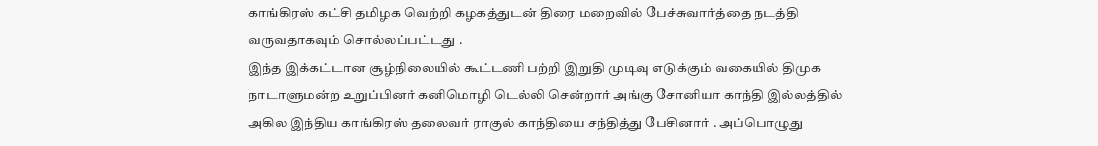காங்கிரஸ் கட்சி தமிழக வெற்றி கழகத்துடன் திரை மறைவில் பேச்சுவார்த்தை நடத்தி வருவதாகவும் சொல்லப்பட்டது .
இந்த இக்கட்டான சூழ்நிலையில் கூட்டணி பற்றி இறுதி முடிவு எடுக்கும் வகையில் திமுக நாடாளுமன்ற உறுப்பினர் கனிமொழி டெல்லி சென்றார் அங்கு சோனியா காந்தி இல்லத்தில் அகில இந்திய காங்கிரஸ் தலைவர் ராகுல் காந்தியை சந்தித்து பேசினார் . அப்பொழுது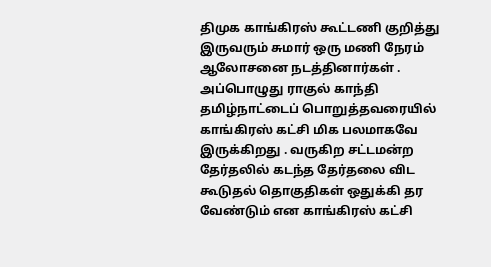திமுக காங்கிரஸ் கூட்டணி குறித்து இருவரும் சுமார் ஒரு மணி நேரம் ஆலோசனை நடத்தினார்கள் .
அப்பொழுது ராகுல் காந்தி தமிழ்நாட்டைப் பொறுத்தவரையில் காங்கிரஸ் கட்சி மிக பலமாகவே இருக்கிறது . வருகிற சட்டமன்ற தேர்தலில் கடந்த தேர்தலை விட கூடுதல் தொகுதிகள் ஒதுக்கி தர வேண்டும் என காங்கிரஸ் கட்சி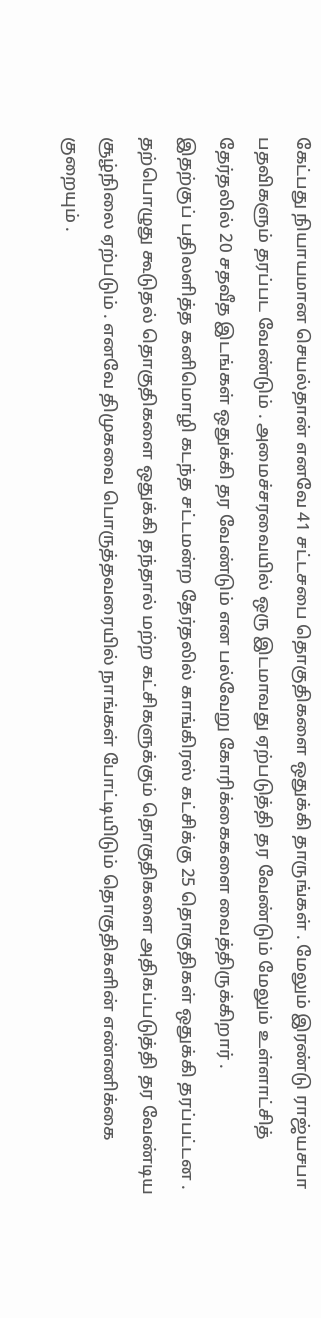கேட்பது நியாயமான செயல்தான் எனவே 41 சட்டசபை தொகுதிகளை ஒதுக்கி தாருங்கள் . மேலும் இரண்டு ராஜ்யசபா பதவிகளும் தரப்பட வேண்டும் . அமைச்சரவையில் ஒரு இடமாவது ஏற்படுத்தி தர வேண்டும் மேலும் உள்ளாட்சித் தேர்தலில் 20 சதவீத இடங்கள் ஒதுக்கி தர வேண்டும் என பல்வேறு கோரிக்கைகளை வைத்திருக்கிறார் .
இதற்குப் பதிலளித்த கனிமொழி கடந்த சட்டமன்ற தேர்தலில் காங்கிரஸ் கட்சிக்கு 25 தொகுதிகள் ஒதுக்கி தரப்பட்டன . தற்பொழுது கூடுதல் தொகுதிகளை ஒதுக்கி தந்தால் மற்ற கட்சிகளுக்கும் தொகுதிகளை அதிகப்படுத்தி தர வேண்டிய சூழ்நிலை ஏற்படும் . எனவே திமுகவை பொருத்தவரையில் நாங்கள் போட்டியிடும் தொகுதிகளின் எண்ணிக்கை குறையும் .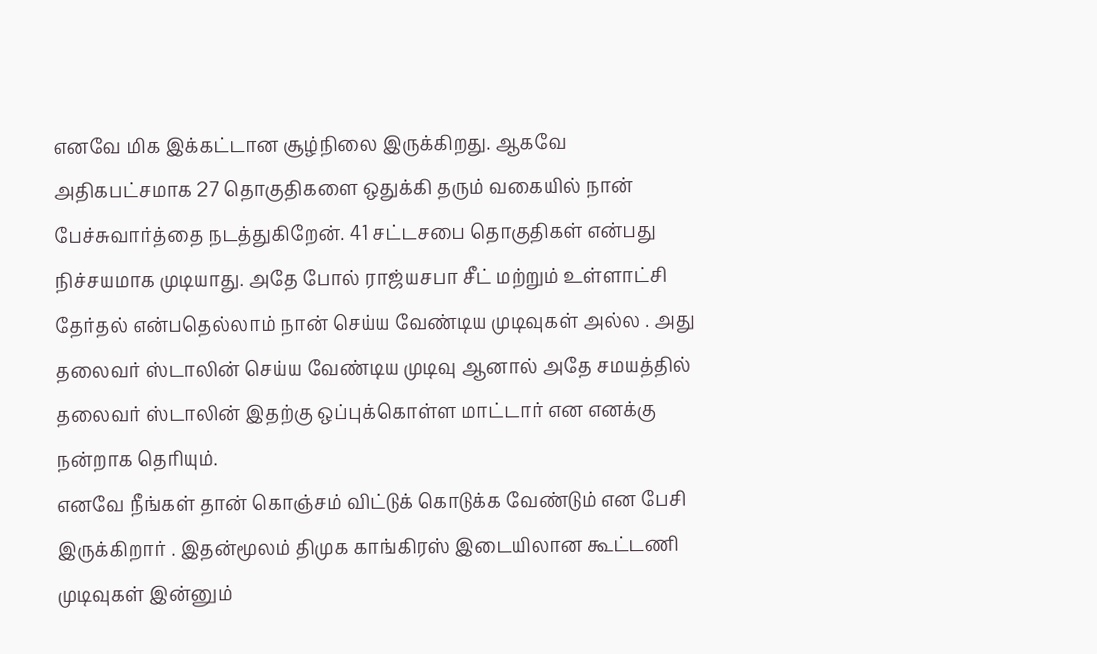எனவே மிக இக்கட்டான சூழ்நிலை இருக்கிறது. ஆகவே அதிகபட்சமாக 27 தொகுதிகளை ஒதுக்கி தரும் வகையில் நான் பேச்சுவார்த்தை நடத்துகிறேன். 41 சட்டசபை தொகுதிகள் என்பது நிச்சயமாக முடியாது. அதே போல் ராஜ்யசபா சீட் மற்றும் உள்ளாட்சி தேர்தல் என்பதெல்லாம் நான் செய்ய வேண்டிய முடிவுகள் அல்ல . அது தலைவர் ஸ்டாலின் செய்ய வேண்டிய முடிவு ஆனால் அதே சமயத்தில் தலைவர் ஸ்டாலின் இதற்கு ஒப்புக்கொள்ள மாட்டார் என எனக்கு நன்றாக தெரியும்.
எனவே நீங்கள் தான் கொஞ்சம் விட்டுக் கொடுக்க வேண்டும் என பேசி இருக்கிறார் . இதன்மூலம் திமுக காங்கிரஸ் இடையிலான கூட்டணி முடிவுகள் இன்னும்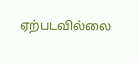ஏற்படவில்லை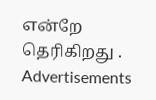என்றே தெரிகிறது .
Advertisements